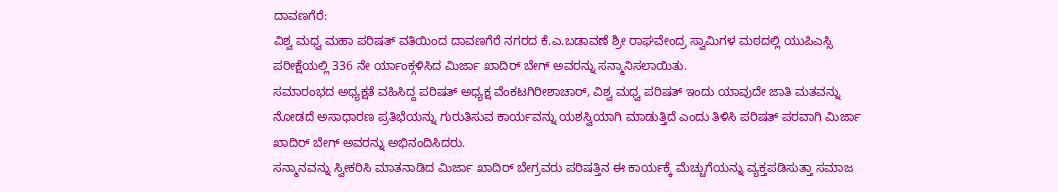ದಾವಣಗೆರೆ:
ವಿಶ್ವ ಮಧ್ವ ಮಹಾ ಪರಿಷತ್ ವತಿಯಿಂದ ದಾವಣಗೆರೆ ನಗರದ ಕೆ.ಎ.ಬಡಾವಣೆ ಶ್ರೀ ರಾಘವೇಂದ್ರ ಸ್ವಾಮಿಗಳ ಮಠದಲ್ಲಿ ಯುಪಿಎಸ್ಸಿ ಪರೀಕ್ಷೆಯಲ್ಲಿ 336 ನೇ ರ್ಯಾಂಕ್ಗಳಿಸಿದ ಮಿರ್ಜಾ ಖಾದಿರ್ ಬೇಗ್ ಅವರನ್ನು ಸನ್ಮಾನಿಸಲಾಯಿತು.
ಸಮಾರಂಭದ ಅಧ್ಯಕ್ಷತೆ ವಹಿಸಿದ್ದ ಪರಿಷತ್ ಅಧ್ಯಕ್ಷ ವೆಂಕಟಗಿರೀಶಾಚಾರ್, ವಿಶ್ವ ಮಧ್ವ ಪರಿಷತ್ ಇಂದು ಯಾವುದೇ ಜಾತಿ ಮತವನ್ನು ನೋಡದೆ ಅಸಾಧಾರಣ ಪ್ರತಿಭೆಯನ್ನು ಗುರುತಿಸುವ ಕಾರ್ಯವನ್ನು ಯಶಸ್ವಿಯಾಗಿ ಮಾಡುತ್ತಿದೆ ಎಂದು ತಿಳಿಸಿ ಪರಿಷತ್ ಪರವಾಗಿ ಮಿರ್ಜಾ ಖಾದಿರ್ ಬೇಗ್ ಅವರನ್ನು ಅಭಿನಂದಿಸಿದರು.
ಸನ್ಮಾನವನ್ನು ಸ್ವೀಕರಿಸಿ ಮಾತನಾಡಿದ ಮಿರ್ಜಾ ಖಾದಿರ್ ಬೇಗ್ರವರು ಪರಿಷತ್ತಿನ ಈ ಕಾರ್ಯಕ್ಕೆ ಮೆಚ್ಚುಗೆಯನ್ನು ವ್ಯಕ್ತಪಡಿಸುತ್ತಾ ಸಮಾಜ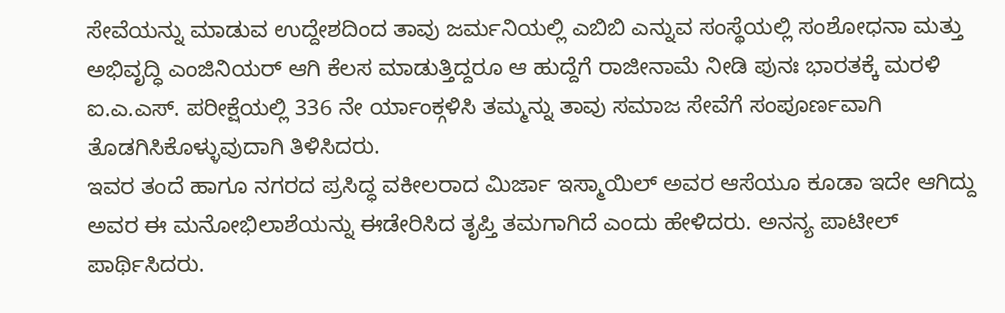ಸೇವೆಯನ್ನು ಮಾಡುವ ಉದ್ದೇಶದಿಂದ ತಾವು ಜರ್ಮನಿಯಲ್ಲಿ ಎಬಿಬಿ ಎನ್ನುವ ಸಂಸ್ಥೆಯಲ್ಲಿ ಸಂಶೋಧನಾ ಮತ್ತು ಅಭಿವೃದ್ಧಿ ಎಂಜಿನಿಯರ್ ಆಗಿ ಕೆಲಸ ಮಾಡುತ್ತಿದ್ದರೂ ಆ ಹುದ್ದೆಗೆ ರಾಜೀನಾಮೆ ನೀಡಿ ಪುನಃ ಭಾರತಕ್ಕೆ ಮರಳಿ ಐ.ಎ.ಎಸ್. ಪರೀಕ್ಷೆಯಲ್ಲಿ 336 ನೇ ರ್ಯಾಂಕ್ಗಳಿಸಿ ತಮ್ಮನ್ನು ತಾವು ಸಮಾಜ ಸೇವೆಗೆ ಸಂಪೂರ್ಣವಾಗಿ ತೊಡಗಿಸಿಕೊಳ್ಳುವುದಾಗಿ ತಿಳಿಸಿದರು.
ಇವರ ತಂದೆ ಹಾಗೂ ನಗರದ ಪ್ರಸಿದ್ಧ ವಕೀಲರಾದ ಮಿರ್ಜಾ ಇಸ್ಮಾಯಿಲ್ ಅವರ ಆಸೆಯೂ ಕೂಡಾ ಇದೇ ಆಗಿದ್ದು ಅವರ ಈ ಮನೋಭಿಲಾಶೆಯನ್ನು ಈಡೇರಿಸಿದ ತೃಪ್ತಿ ತಮಗಾಗಿದೆ ಎಂದು ಹೇಳಿದರು. ಅನನ್ಯ ಪಾಟೀಲ್ ಪಾರ್ಥಿಸಿದರು.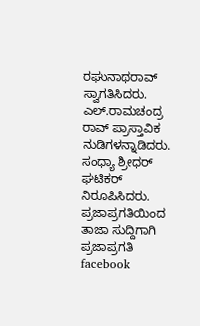ರಘುನಾಥರಾವ್ ಸ್ವಾಗತಿಸಿದರು. ಎಲ್.ರಾಮಚಂದ್ರ ರಾವ್ ಪ್ರಾಸ್ತಾವಿಕ ನುಡಿಗಳನ್ನಾಡಿದರು. ಸಂಧ್ಯಾ ಶ್ರೀಧರ್ ಘಟಿಕರ್ ನಿರೂಪಿಸಿದರು.
ಪ್ರಜಾಪ್ರಗತಿಯಿಂದ ತಾಜಾ ಸುದ್ದಿಗಾಗಿ ಪ್ರಜಾಪ್ರಗತಿ facebook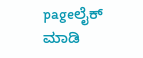pageಲೈಕ್ ಮಾಡಿ